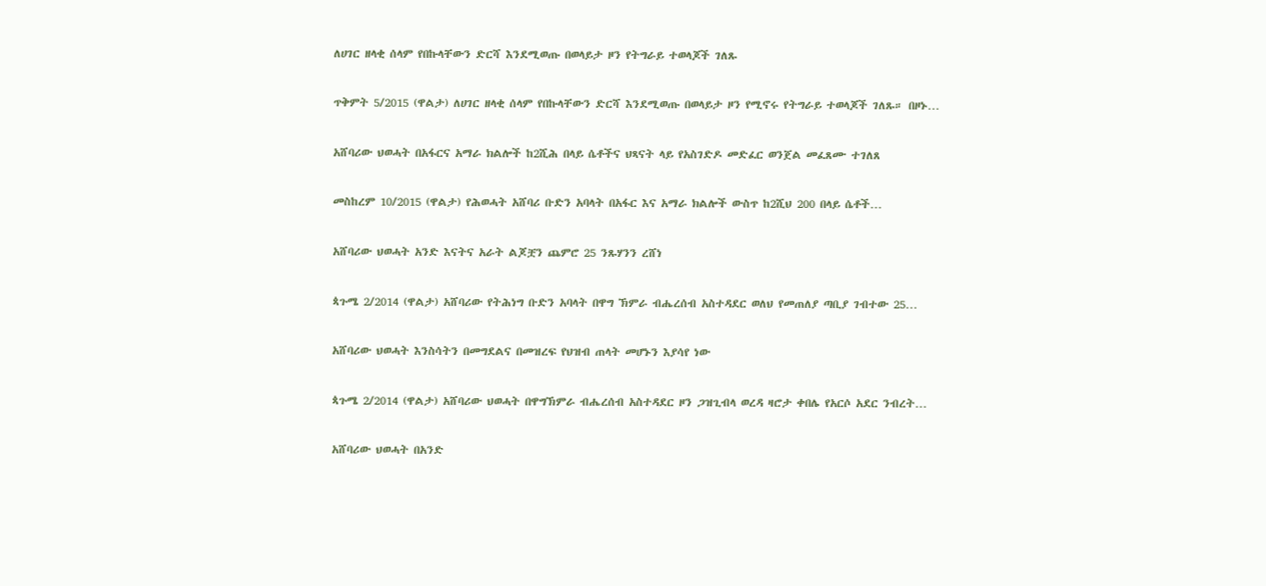ለሀገር ዘላቂ ሰላም የበኩላቸውን ድርሻ እንደሚወጡ በወላይታ ዞን የትግራይ ተወላጆች ገለጹ

ጥቅምት 5/2015 (ዋልታ) ለሀገር ዘላቂ ሰላም የበኩላቸውን ድርሻ እንደሚወጡ በወላይታ ዞን የሚኖሩ የትግራይ ተወላጆች ገለጹ። በዞኑ…

አሸባሪው ህወሓት በአፋርና አማራ ክልሎች ከ2ሺሕ በላይ ሴቶችና ህጻናት ላይ የአስገድዶ መድፈር ወንጀል መፈጸሙ ተገለጸ

መስከረም 10/2015 (ዋልታ) የሕወሓት አሸባሪ ቡድን አባላት በአፋር እና አማራ ክልሎች ውስጥ ከ2ሺህ 200 በላይ ሴቶች…

አሸባሪው ህወሓት አንድ እናትና አራት ልጆቿን ጨምሮ 25 ንጹሃንን ረሸነ

ጳጉሜ 2/2014 (ዋልታ) አሸባሪው የትሕነግ ቡድን አባላት በዋግ ኽምራ ብሔረሰብ አስተዳደር ወለህ የመጠለያ ጣቢያ ገብተው 25…

አሸባሪው ህወሓት እንስሳትን በመግደልና በመዝረፍ የህዝብ ጠላት መሆኑን እያሳየ ነው

ጳጉሜ 2/2014 (ዋልታ) አሸባሪው ህወሓት በዋግኽምራ ብሔረሰብ አስተዳደር ዞን ጋዝጊብላ ወረዳ ዛሮታ ቀበሌ የአርሶ አደር ንብረት…

አሸባሪው ህወሓት በአንድ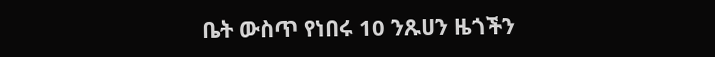ቤት ውስጥ የነበሩ 10 ንጹሀን ዜጎችን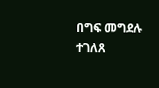በግፍ መግደሉ ተገለጸ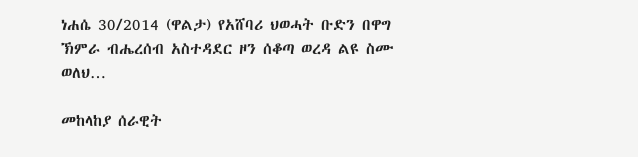ነሐሴ 30/2014 (ዋልታ) የአሸባሪ ህወሓት ቡድን በዋግ ኽምራ ብሔረሰብ አስተዳደር ዞን ሰቆጣ ወረዳ ልዩ ስሙ ወለህ…

መከላከያ ሰራዊት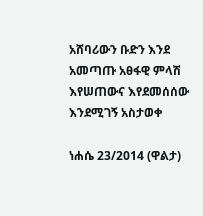አሸባሪውን ቡድን እንደ አመጣጡ አፀፋዊ ምላሽ እየሠጠውና እየደመሰሰው እንደሚገኝ አስታወቀ

ነሐሴ 23/2014 (ዋልታ)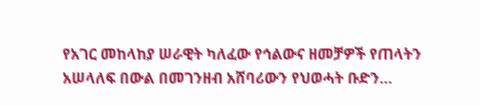የአገር መከላከያ ሠራዊት ካለፈው የኅልውና ዘመቻዎች የጠላትን አሠላለፍ በውል በመገንዘብ አሸባሪውን የህወሓት ቡድን…